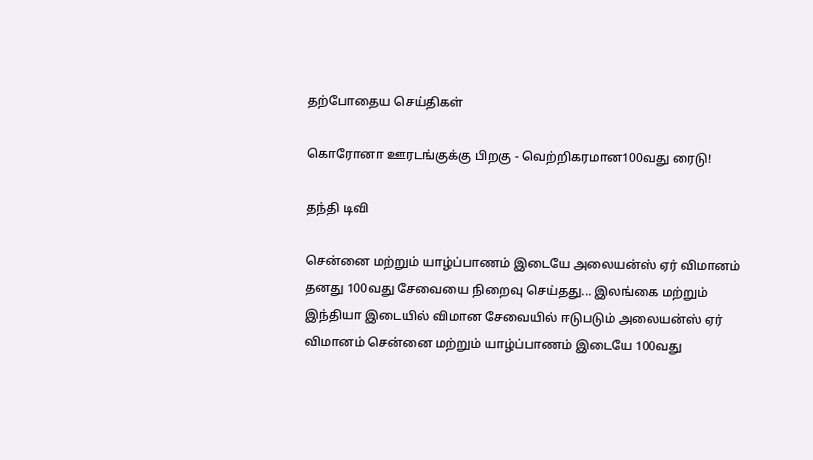தற்போதைய செய்திகள்

கொரோனா ஊரடங்குக்கு பிறகு - வெற்றிகரமான100வது ரைடு!

தந்தி டிவி

சென்னை மற்றும் யாழ்ப்பாணம் இடையே அலையன்ஸ் ஏர் விமானம் தனது 100வது சேவையை நிறைவு செய்தது... இலங்கை மற்றும் இந்தியா இடையில் விமான சேவையில் ஈடுபடும் அலையன்ஸ் ஏர் விமானம் சென்னை மற்றும் யாழ்ப்பாணம் இடையே 100வது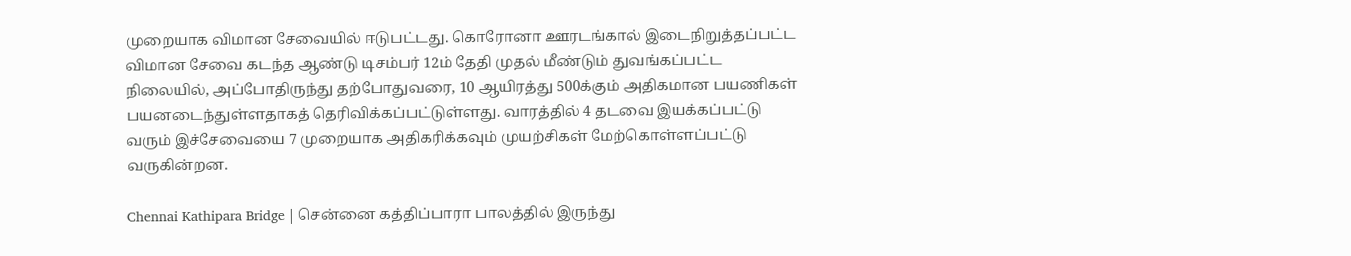முறையாக விமான சேவையில் ஈடுபட்டது. கொரோனா ஊரடங்கால் இடைநிறுத்தப்பட்ட விமான சேவை கடந்த ஆண்டு டிசம்பர் 12ம் தேதி முதல் மீண்டும் துவங்கப்பட்ட நிலையில், அப்போதிருந்து தற்போதுவரை, 10 ஆயிரத்து 500க்கும் அதிகமான பயணிகள் பயனடைந்துள்ளதாகத் தெரிவிக்கப்பட்டுள்ளது. வாரத்தில் 4 தடவை இயக்கப்பட்டு வரும் இச்சேவையை 7 முறையாக அதிகரிக்கவும் முயற்சிகள் மேற்கொள்ளப்பட்டு வருகின்றன.

Chennai Kathipara Bridge | சென்னை கத்திப்பாரா பாலத்தில் இருந்து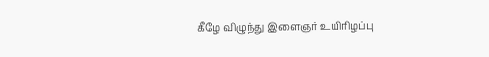கீழே விழுந்து இளைஞர் உயிரிழப்பு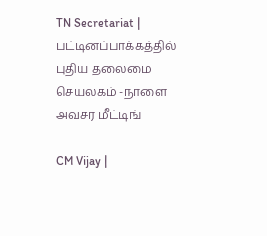TN Secretariat | பட்டினப்பாக்கத்தில் புதிய தலைமை செயலகம் -நாளை அவசர மீட்டிங்

CM Vijay |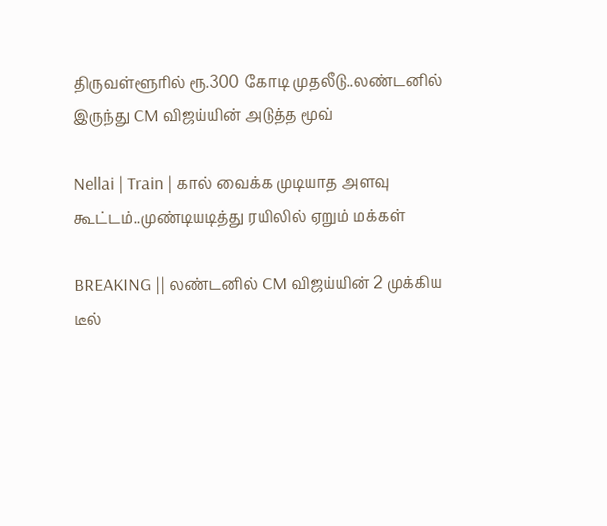திருவள்ளூரில் ரூ.300 கோடி முதலீடு..லண்டனில் இருந்து CM விஜய்யின் அடுத்த மூவ்

Nellai | Train | கால் வைக்க முடியாத அளவு கூட்டம்..முண்டியடித்து ரயிலில் ஏறும் மக்கள்

BREAKING || லண்டனில் CM விஜய்யின் 2 முக்கிய டீல்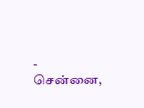- சென்னை,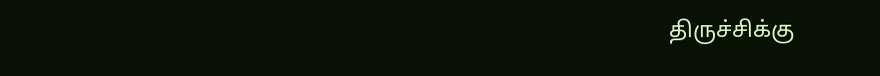திருச்சிக்கு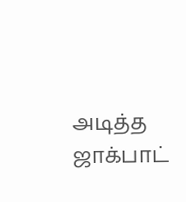அடித்த ஜாக்பாட்